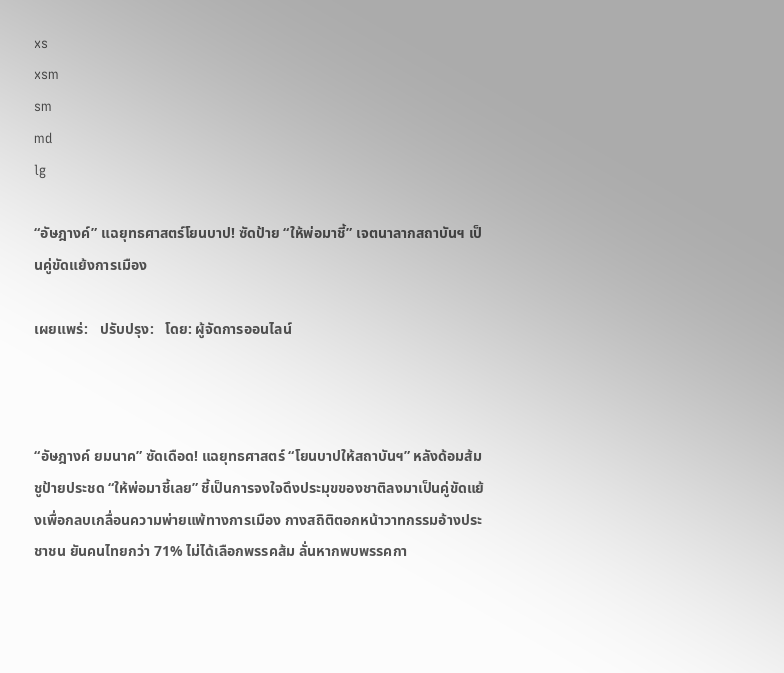xs
xsm
sm
md
lg

“อัษฎางค์” แฉยุทธศาสตร์โยนบาป! ซัดป้าย “ให้พ่อมาชี้” เจตนาลากสถาบันฯ เป็นคู่ขัดแย้งการเมือง

เผยแพร่:   ปรับปรุง:   โดย: ผู้จัดการออนไลน์



“อัษฎางค์ ยมนาค” ซัดเดือด! แฉยุทธศาสตร์ “โยนบาปให้สถาบันฯ” หลังด้อมส้มชูป้ายประชด “ให้พ่อมาชี้เลย” ชี้เป็นการจงใจดึงประมุขของชาติลงมาเป็นคู่ขัดแย้งเพื่อกลบเกลื่อนความพ่ายแพ้ทางการเมือง กางสถิติตอกหน้าวาทกรรมอ้างประชาชน ยันคนไทยกว่า 71% ไม่ได้เลือกพรรคส้ม ลั่นหากพบพรรคกา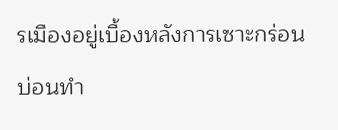รเมืองอยู่เบื้องหลังการเซาะกร่อนบ่อนทำ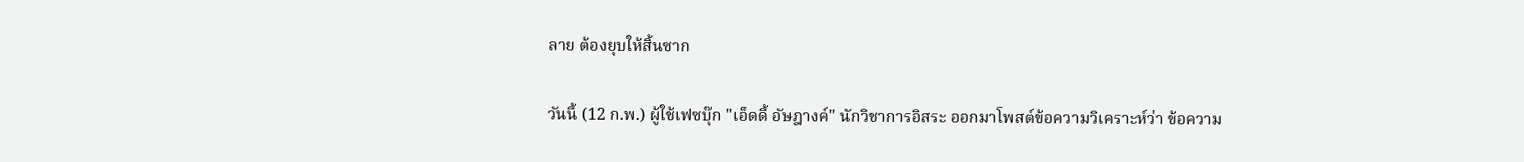ลาย ต้องยุบให้สิ้นซาก

วันนี้ (12 ก.พ.) ผู้ใช้เฟซบุ๊ก "เอ็ดดี้ อัษฎางค์" นักวิชาการอิสระ ออกมาโพสต์ข้อความวิเคราะห์ว่า ข้อความ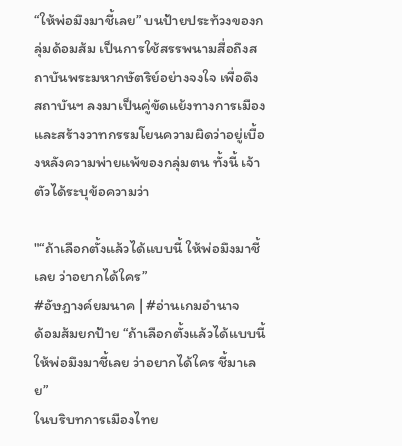“ให้พ่อมึงมาชี้เลย” บนป้ายประท้วงของกลุ่มด้อมส้ม เป็นการใช้สรรพนามสื่อถึงสถาบันพระมหากษัตริย์อย่างจงใจ เพื่อดึงสถาบันฯ ลงมาเป็นคู่ขัดแย้งทางการเมือง และสร้างวาทกรรมโยนความผิดว่าอยู่เบื้องหลังความพ่ายแพ้ของกลุ่มตน ทั้งนี้ เจ้าตัวได้ระบุข้อความว่า

"“ถ้าเลือกตั้งแล้วได้แบบนี้ ให้พ่อมึงมาชี้เลย ว่าอยากได้ใคร”
#อัษฎางค์ยมนาค | #อ่านเกมอำนาจ
ด้อมส้มยกป้าย “ถ้าเลือกตั้งแล้วได้แบบนี้ ให้พ่อมึงมาชี้เลย ว่าอยากได้ใคร ชี้มาเลย”
ในบริบทการเมืองไทย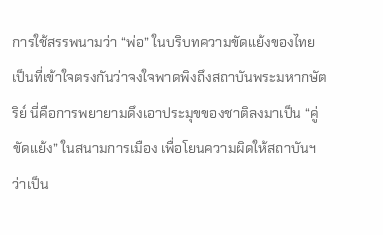การใช้สรรพนามว่า “พ่อ” ในบริบทความขัดแย้งของไทย เป็นที่เข้าใจตรงกันว่าจงใจพาดพิงถึงสถาบันพระมหากษัตริย์ นี่คือการพยายามดึงเอาประมุขของชาติลงมาเป็น “คู่ขัดแย้ง” ในสนามการเมือง เพื่อโยนความผิดให้สถาบันฯ ว่าเป็น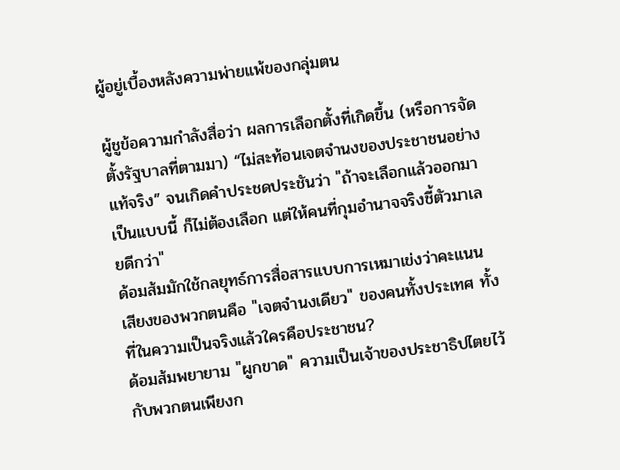ผู้อยู่เบื้องหลังความพ่ายแพ้ของกลุ่มตน

ผู้ชูข้อความกำลังสื่อว่า ผลการเลือกตั้งที่เกิดขึ้น (หรือการจัดตั้งรัฐบาลที่ตามมา) “ไม่สะท้อนเจตจำนงของประชาชนอย่างแท้จริง” จนเกิดคำประชดประชันว่า "ถ้าจะเลือกแล้วออกมาเป็นแบบนี้ ก็ไม่ต้องเลือก แต่ให้คนที่กุมอำนาจจริงชี้ตัวมาเลยดีกว่า"
ด้อมส้มมักใช้กลยุทธ์การสื่อสารแบบการเหมาเข่งว่าคะแนนเสียงของพวกตนคือ "เจตจำนงเดียว" ของคนทั้งประเทศ ทั้งที่ในความเป็นจริงแล้วใครคือประชาชน?
ด้อมส้มพยายาม "ผูกขาด" ความเป็นเจ้าของประชาธิปไตยไว้กับพวกตนเพียงก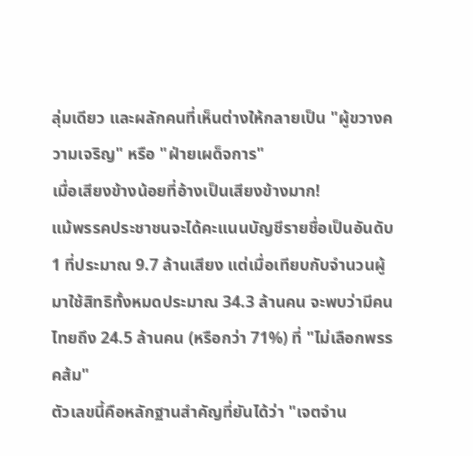ลุ่มเดียว และผลักคนที่เห็นต่างให้กลายเป็น "ผู้ขวางความเจริญ" หรือ "ฝ่ายเผด็จการ"
เมื่อเสียงข้างน้อยที่อ้างเป็นเสียงข้างมาก!
แม้พรรคประชาชนจะได้คะแนนบัญชีรายชื่อเป็นอันดับ 1 ที่ประมาณ 9.7 ล้านเสียง แต่เมื่อเทียบกับจำนวนผู้มาใช้สิทธิทั้งหมดประมาณ 34.3 ล้านคน จะพบว่ามีคนไทยถึง 24.5 ล้านคน (หรือกว่า 71%) ที่ "ไม่เลือกพรรคส้ม"
ตัวเลขนี้คือหลักฐานสำคัญที่ยันได้ว่า "เจตจำน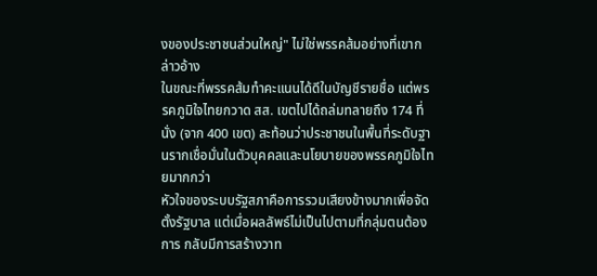งของประชาชนส่วนใหญ่" ไม่ใช่พรรคส้มอย่างที่เขากล่าวอ้าง
ในขณะที่พรรคส้มทำคะแนนได้ดีในบัญชีรายชื่อ แต่พรรคภูมิใจไทยกวาด สส. เขตไปได้ถล่มทลายถึง 174 ที่นั่ง (จาก 400 เขต) สะท้อนว่าประชาชนในพื้นที่ระดับฐานรากเชื่อมั่นในตัวบุคคลและนโยบายของพรรคภูมิใจไทยมากกว่า
หัวใจของระบบรัฐสภาคือการรวมเสียงข้างมากเพื่อจัดตั้งรัฐบาล แต่เมื่อผลลัพธ์ไม่เป็นไปตามที่กลุ่มตนต้องการ กลับมีการสร้างวาท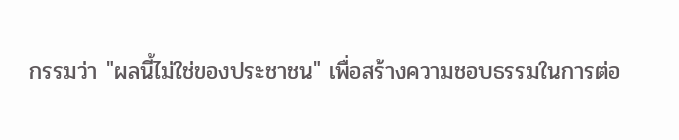กรรมว่า "ผลนี้ไม่ใช่ของประชาชน" เพื่อสร้างความชอบธรรมในการต่อ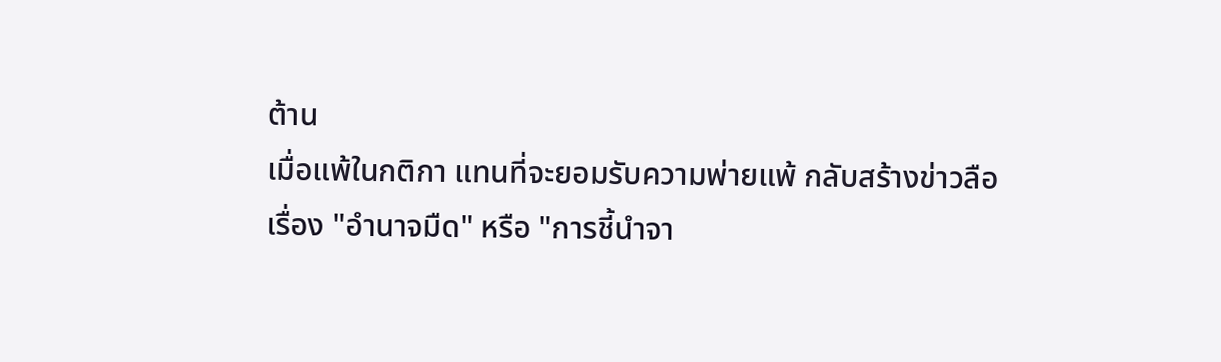ต้าน
เมื่อแพ้ในกติกา แทนที่จะยอมรับความพ่ายแพ้ กลับสร้างข่าวลือเรื่อง "อำนาจมืด" หรือ "การชี้นำจา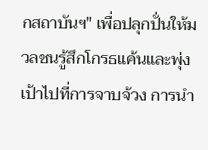กสถาบันฯ" เพื่อปลุกปั่นให้มวลชนรู้สึกโกรธแค้นและพุ่งเป้าไปที่การจาบจ้วง การนำ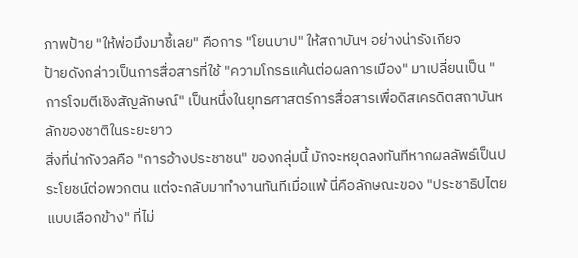ภาพป้าย "ให้พ่อมึงมาชี้เลย" คือการ "โยนบาป" ให้สถาบันฯ อย่างน่ารังเกียจ
ป้ายดังกล่าวเป็นการสื่อสารที่ใช้ "ความโกรธแค้นต่อผลการเมือง" มาเปลี่ยนเป็น "การโจมตีเชิงสัญลักษณ์" เป็นหนึ่งในยุทธศาสตร์การสื่อสารเพื่อดิสเครดิตสถาบันหลักของชาติในระยะยาว
สิ่งที่น่ากังวลคือ "การอ้างประชาชน" ของกลุ่มนี้ มักจะหยุดลงทันทีหากผลลัพธ์เป็นประโยชน์ต่อพวกตน แต่จะกลับมาทำงานทันทีเมื่อแพ้ นี่คือลักษณะของ "ประชาธิปไตยแบบเลือกข้าง" ที่ไม่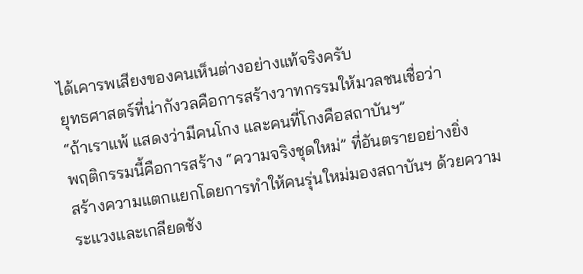ได้เคารพเสียงของคนเห็นต่างอย่างแท้จริงครับ
ยุทธศาสตร์ที่น่ากังวลคือการสร้างวาทกรรมให้มวลชนเชื่อว่า
“ถ้าเราแพ้ แสดงว่ามีคนโกง และคนที่โกงคือสถาบันฯ”
พฤติกรรมนี้คือการสร้าง “ความจริงชุดใหม่” ที่อันตรายอย่างยิ่ง
สร้างความแตกแยกโดยการทำให้คนรุ่นใหม่มองสถาบันฯ ด้วยความระแวงและเกลียดชัง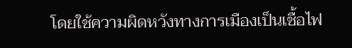โดยใช้ความผิดหวังทางการเมืองเป็นเชื้อไฟ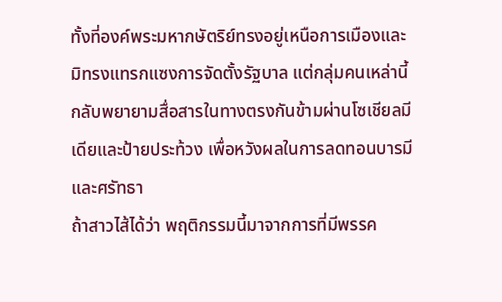ทั้งที่องค์พระมหากษัตริย์ทรงอยู่เหนือการเมืองและมิทรงแทรกแซงการจัดตั้งรัฐบาล แต่กลุ่มคนเหล่านี้กลับพยายามสื่อสารในทางตรงกันข้ามผ่านโซเชียลมีเดียและป้ายประท้วง เพื่อหวังผลในการลดทอนบารมีและศรัทธา
ถ้าสาวไส้ได้ว่า พฤติกรรมนี้มาจากการที่มีพรรค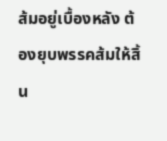ส้มอยู่เบื้องหลัง ต้องยุบพรรคส้มให้สิ้น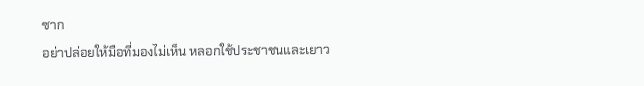ซาก
อย่าปล่อยให้มือที่มองไม่เห็น หลอกใช้ประชาชนและเยาว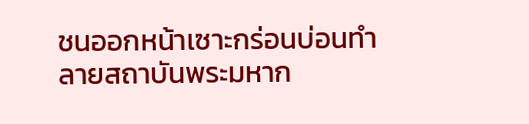ชนออกหน้าเซาะกร่อนบ่อนทำลายสถาบันพระมหาก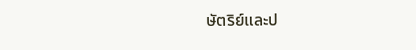ษัตริย์และป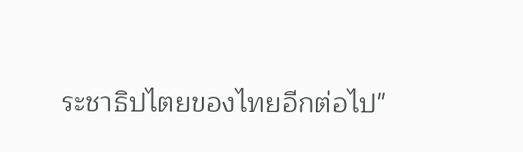ระชาธิปไตยของไทยอีกต่อไป"